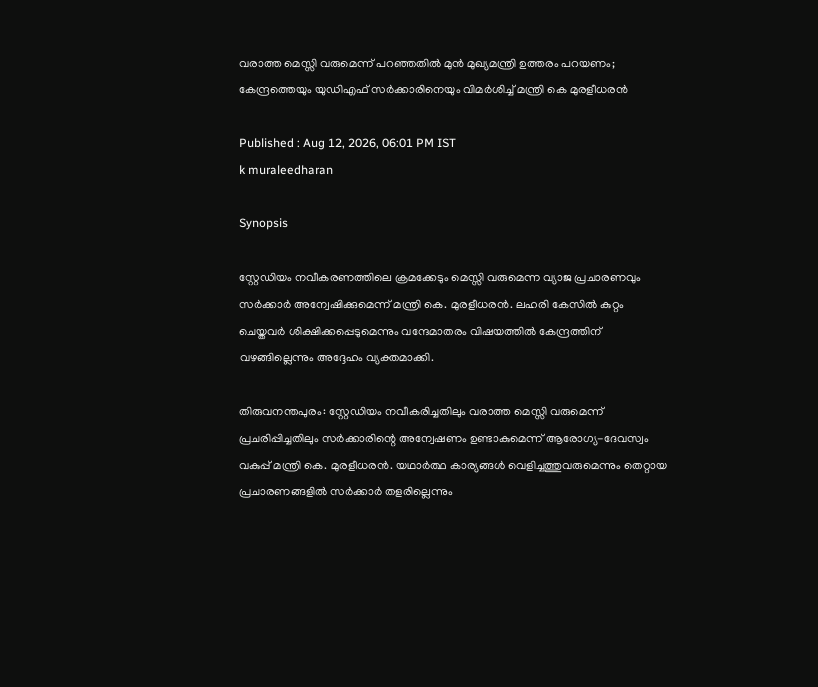വരാത്ത മെസ്സി വരുമെന്ന് പറഞ്ഞതിൽ മുൻ മുഖ്യമന്ത്രി ഉത്തരം പറയണം; കേന്ദ്രത്തെയും യുഡിഎഫ് സർക്കാരിനെയും വിമർശിച്ച് മന്ത്രി കെ മുരളീധരൻ

Published : Aug 12, 2026, 06:01 PM IST
k muraleedharan

Synopsis

സ്റ്റേഡിയം നവീകരണത്തിലെ ക്രമക്കേടും മെസ്സി വരുമെന്ന വ്യാജ പ്രചാരണവും സർക്കാർ അന്വേഷിക്കുമെന്ന് മന്ത്രി കെ. മുരളീധരൻ. ലഹരി കേസിൽ കുറ്റം ചെയ്തവർ ശിക്ഷിക്കപ്പെടുമെന്നും വന്ദേമാതരം വിഷയത്തിൽ കേന്ദ്രത്തിന് വഴങ്ങില്ലെന്നും അദ്ദേഹം വ്യക്തമാക്കി.

തിരുവനന്തപുരം: സ്റ്റേഡിയം നവീകരിച്ചതിലും വരാത്ത മെസ്സി വരുമെന്ന് പ്രചരിപ്പിച്ചതിലും സർക്കാരിന്റെ അന്വേഷണം ഉണ്ടാകുമെന്ന് ആരോഗ്യ-ദേവസ്വം വകുപ്പ് മന്ത്രി കെ. മുരളീധരൻ. യഥാർത്ഥ കാര്യങ്ങൾ വെളിച്ചത്തുവരുമെന്നും തെറ്റായ പ്രചാരണങ്ങളിൽ സർക്കാർ തളരില്ലെന്നും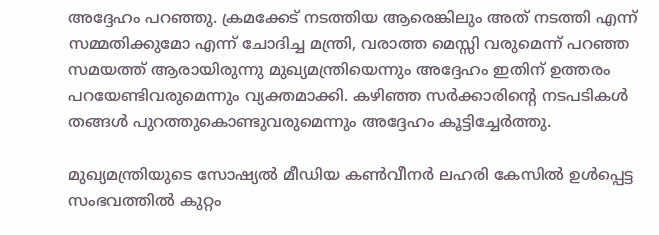അദ്ദേഹം പറഞ്ഞു. ക്രമക്കേട് നടത്തിയ ആരെങ്കിലും അത് നടത്തി എന്ന് സമ്മതിക്കുമോ എന്ന് ചോദിച്ച മന്ത്രി, വരാത്ത മെസ്സി വരുമെന്ന് പറഞ്ഞ സമയത്ത് ആരായിരുന്നു മുഖ്യമന്ത്രിയെന്നും അദ്ദേഹം ഇതിന് ഉത്തരം പറയേണ്ടിവരുമെന്നും വ്യക്തമാക്കി. കഴിഞ്ഞ സർക്കാരിന്റെ നടപടികൾ തങ്ങൾ പുറത്തുകൊണ്ടുവരുമെന്നും അദ്ദേഹം കൂട്ടിച്ചേർത്തു.

മുഖ്യമന്ത്രിയുടെ സോഷ്യൽ മീഡിയ കൺവീനർ ലഹരി കേസിൽ ഉൾപ്പെട്ട സംഭവത്തിൽ കുറ്റം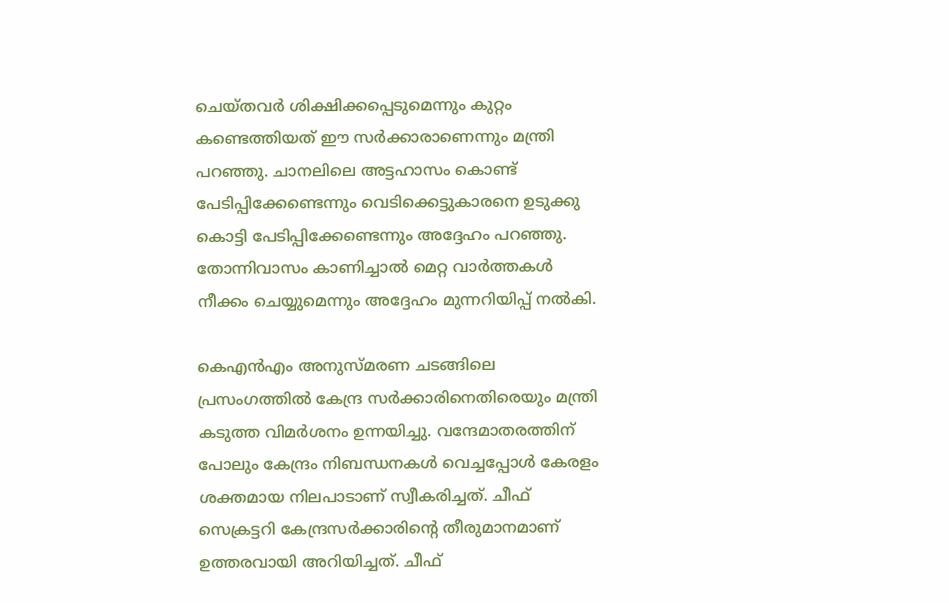ചെയ്തവർ ശിക്ഷിക്കപ്പെടുമെന്നും കുറ്റം കണ്ടെത്തിയത് ഈ സർക്കാരാണെന്നും മന്ത്രി പറഞ്ഞു. ചാനലിലെ അട്ടഹാസം കൊണ്ട് പേടിപ്പിക്കേണ്ടെന്നും വെടിക്കെട്ടുകാരനെ ഉടുക്കു കൊട്ടി പേടിപ്പിക്കേണ്ടെന്നും അദ്ദേഹം പറഞ്ഞു. തോന്നിവാസം കാണിച്ചാൽ മെറ്റ വാർത്തകൾ നീക്കം ചെയ്യുമെന്നും അദ്ദേഹം മുന്നറിയിപ്പ് നൽകി.

കെഎൻഎം അനുസ്മരണ ചടങ്ങിലെ പ്രസംഗത്തിൽ കേന്ദ്ര സർക്കാരിനെതിരെയും മന്ത്രി കടുത്ത വിമർശനം ഉന്നയിച്ചു. വന്ദേമാതരത്തിന് പോലും കേന്ദ്രം നിബന്ധനകൾ വെച്ചപ്പോൾ കേരളം ശക്തമായ നിലപാടാണ് സ്വീകരിച്ചത്. ചീഫ് സെക്രട്ടറി കേന്ദ്രസർക്കാരിന്റെ തീരുമാനമാണ് ഉത്തരവായി അറിയിച്ചത്. ചീഫ്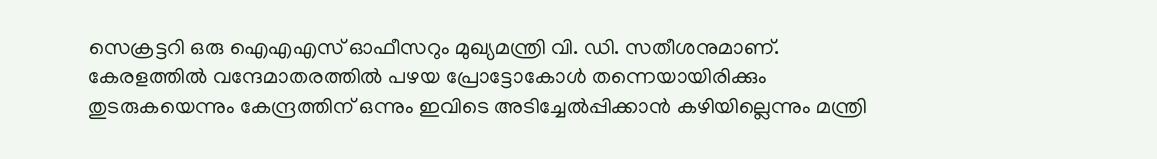സെക്രട്ടറി ഒരു ഐഎഎസ് ഓഫീസറും മുഖ്യമന്ത്രി വി. ഡി. സതീശനുമാണ്. കേരളത്തിൽ വന്ദേമാതരത്തിൽ പഴയ പ്രോട്ടോകോൾ തന്നെയായിരിക്കും തുടരുകയെന്നും കേന്ദ്രത്തിന് ഒന്നും ഇവിടെ അടിച്ചേൽപ്പിക്കാൻ കഴിയില്ലെന്നും മന്ത്രി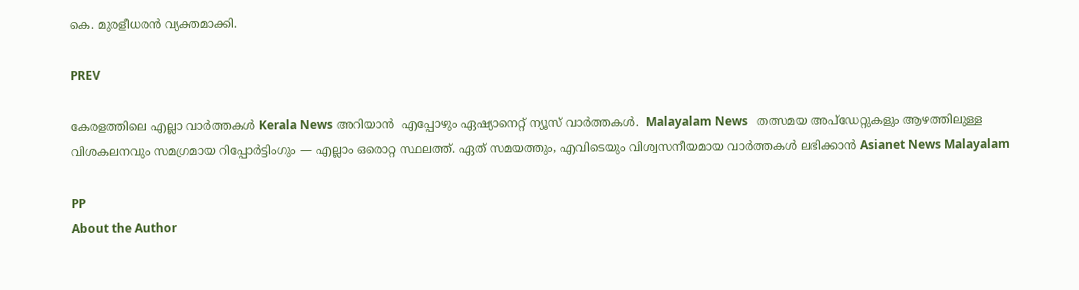കെ. മുരളീധരൻ വ്യക്തമാക്കി.

PREV

കേരളത്തിലെ എല്ലാ വാർത്തകൾ Kerala News അറിയാൻ  എപ്പോഴും ഏഷ്യാനെറ്റ് ന്യൂസ് വാർത്തകൾ.  Malayalam News   തത്സമയ അപ്‌ഡേറ്റുകളും ആഴത്തിലുള്ള വിശകലനവും സമഗ്രമായ റിപ്പോർട്ടിംഗും — എല്ലാം ഒരൊറ്റ സ്ഥലത്ത്. ഏത് സമയത്തും, എവിടെയും വിശ്വസനീയമായ വാർത്തകൾ ലഭിക്കാൻ Asianet News Malayalam

PP
About the Author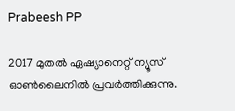Prabeesh PP

2017 മുതല്‍ ഏഷ്യാനെറ്റ് ന്യൂസ് ഓണ്‍ലൈനില്‍ പ്രവര്‍ത്തിക്കുന്നു.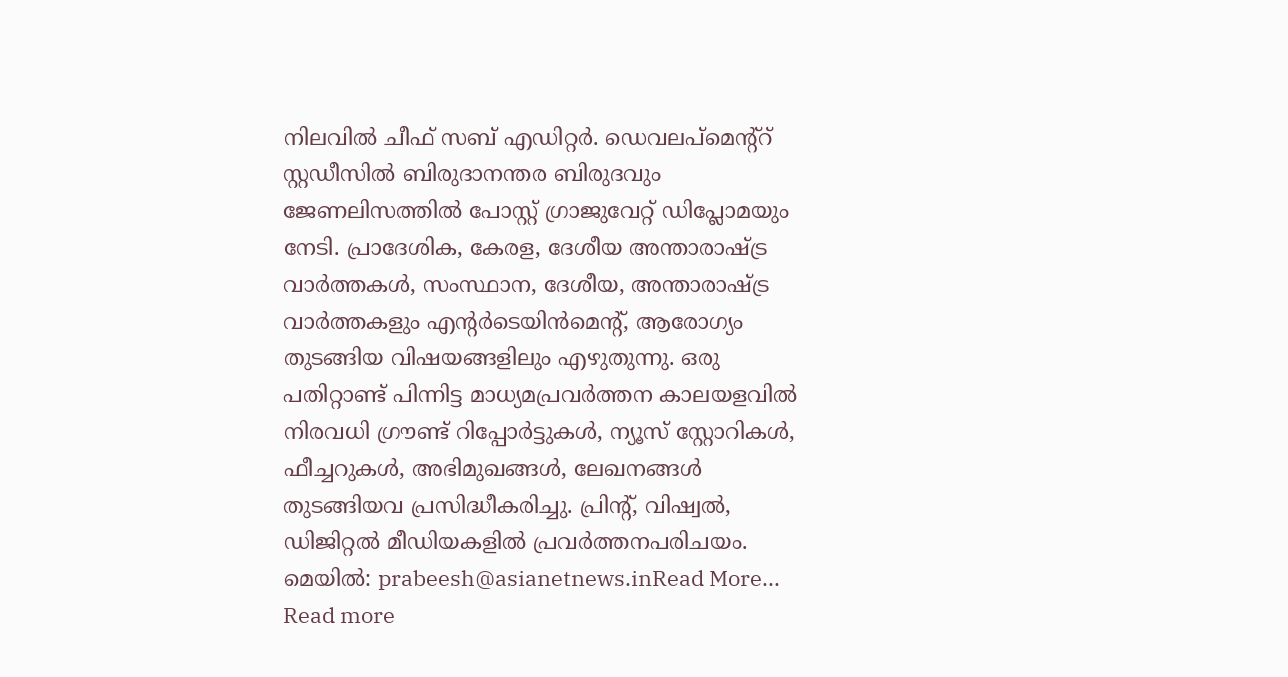നിലവില്‍ ചീഫ് സബ് എഡിറ്റര്‍. ഡെവലപ്മെന്റ്റ് സ്റ്റഡീസിൽ ബിരുദാനന്തര ബിരുദവും ജേണലിസത്തില്‍ പോസ്റ്റ് ഗ്രാജുവേറ്റ് ഡിപ്ലോമയും നേടി. പ്രാദേശിക, കേരള, ദേശീയ അന്താരാഷ്ട്ര വാർത്തകൾ, സംസ്ഥാന, ദേശീയ, അന്താരാഷ്ട്ര വാര്‍ത്തകളും എന്റര്‍ടെയിന്‍മെന്റ്, ആരോഗ്യം തുടങ്ങിയ വിഷയങ്ങളിലും എഴുതുന്നു. ഒരു പതിറ്റാണ്ട് പിന്നിട്ട മാധ്യമപ്രവര്‍ത്തന കാലയളവില്‍ നിരവധി ഗ്രൗണ്ട് റിപ്പോര്‍ട്ടുകള്‍, ന്യൂസ് സ്റ്റോറികള്‍, ഫീച്ചറുകള്‍, അഭിമുഖങ്ങള്‍, ലേഖനങ്ങള്‍ തുടങ്ങിയവ പ്രസിദ്ധീകരിച്ചു. പ്രിന്റ്, വിഷ്വല്‍, ഡിജിറ്റല്‍ മീഡിയകളില്‍ പ്രവര്‍ത്തനപരിചയം. മെയില്‍: prabeesh@asianetnews.inRead More...
Read more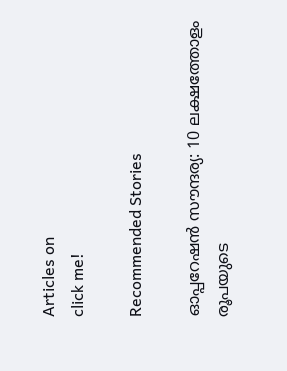Articles on
click me!

Recommended Stories

ഓപ്പറേഷൻ സൗന്ദര്യ: 10 ലക്ഷത്തോളം രൂപയുടെ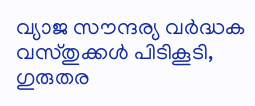വ്യാജ സൗന്ദര്യ വർദ്ധക വസ്തുക്കൾ പിടികൂടി, ഗുരുതര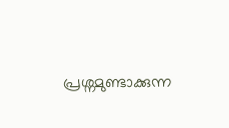പ്രശ്നമുണ്ടാക്കുന്ന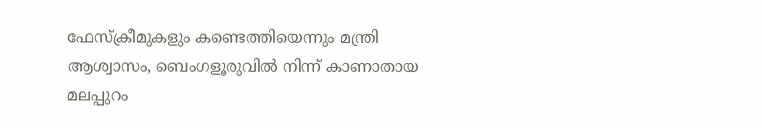ഫേസ്ക്രീമുകളും കണ്ടെത്തിയെന്നും മന്ത്രി
ആശ്വാസം, ബെംഗളൂരുവിൽ നിന്ന് കാണാതായ മലപ്പുറം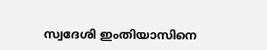സ്വദേശി ഇംതിയാസിനെ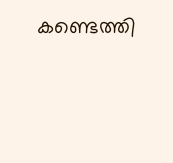കണ്ടെത്തി